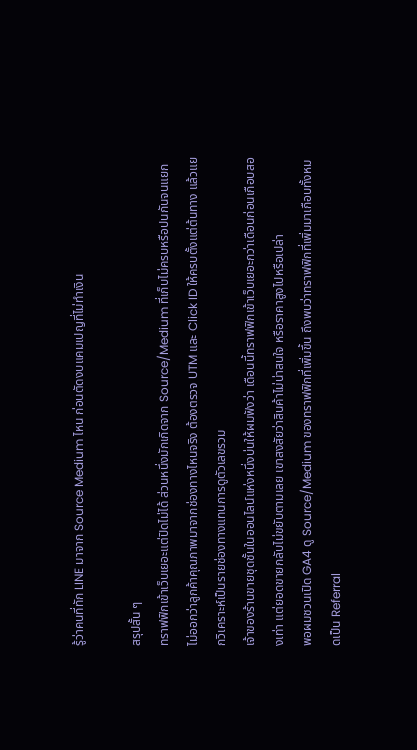รู้ว่าคนที่ทัก LINE มาจาก Source Medium ไหน ก่อนตัดงบแคมเปญที่ไม่ทำเงิน

สรุปสั้น ๆ
ทราฟฟิกเข้าเว็บเยอะแต่ปิดไม่ได้ ส่วนหนึ่งมักเกิดจาก Source/Medium ที่เก็บไม่ครบหรือปนกันจนแยกไม่ออกว่าลูกค้าคุณภาพมาจากช่องทางไหนจริง ต้องตรวจ UTM และ Click ID ให้ครบตั้งแต่ต้นทาง แล้วแยกวิเคราะห์เป็นรายช่องทางแทนการดูตัวเลขรวม
เจ้าของร้านขายชุดชั้นในออนไลน์แห่งหนึ่งบ่นให้ผมฟังว่า เดือนนี้ทราฟฟิกเข้าเว็บเยอะกว่าเดือนก่อนเกือบสองเท่า แต่ยอดขายกลับไม่ขยับตามเลย เขาสงสัยว่าสินค้าไม่น่าสนใจ หรือราคาสูงไปหรือเปล่า
พอผมชวนเปิด GA4 ดู Source/Medium ของทราฟฟิกที่เพิ่มขึ้น ถึงพบว่าทราฟฟิกที่เพิ่มมาเกือบทั้งหมดเป็น Referral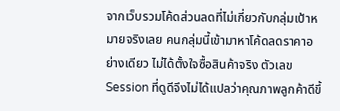จากเว็บรวมโค้ดส่วนลดที่ไม่เกี่ยวกับกลุ่มเป้าหมายจริงเลย คนกลุ่มนี้เข้ามาหาโค้ดลดราคาอย่างเดียว ไม่ได้ตั้งใจซื้อสินค้าจริง ตัวเลข Session ที่ดูดีจึงไม่ได้แปลว่าคุณภาพลูกค้าดีขึ้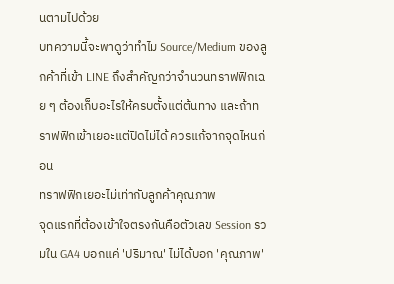นตามไปด้วย
บทความนี้จะพาดูว่าทำไม Source/Medium ของลูกค้าที่เข้า LINE ถึงสำคัญกว่าจำนวนทราฟฟิกเฉย ๆ ต้องเก็บอะไรให้ครบตั้งแต่ต้นทาง และถ้าทราฟฟิกเข้าเยอะแต่ปิดไม่ได้ ควรแก้จากจุดไหนก่อน
ทราฟฟิกเยอะไม่เท่ากับลูกค้าคุณภาพ
จุดแรกที่ต้องเข้าใจตรงกันคือตัวเลข Session รวมใน GA4 บอกแค่ 'ปริมาณ' ไม่ได้บอก 'คุณภาพ'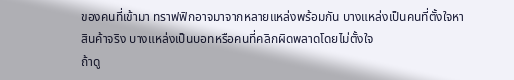ของคนที่เข้ามา ทราฟฟิกอาจมาจากหลายแหล่งพร้อมกัน บางแหล่งเป็นคนที่ตั้งใจหาสินค้าจริง บางแหล่งเป็นบอทหรือคนที่คลิกผิดพลาดโดยไม่ตั้งใจ
ถ้าดู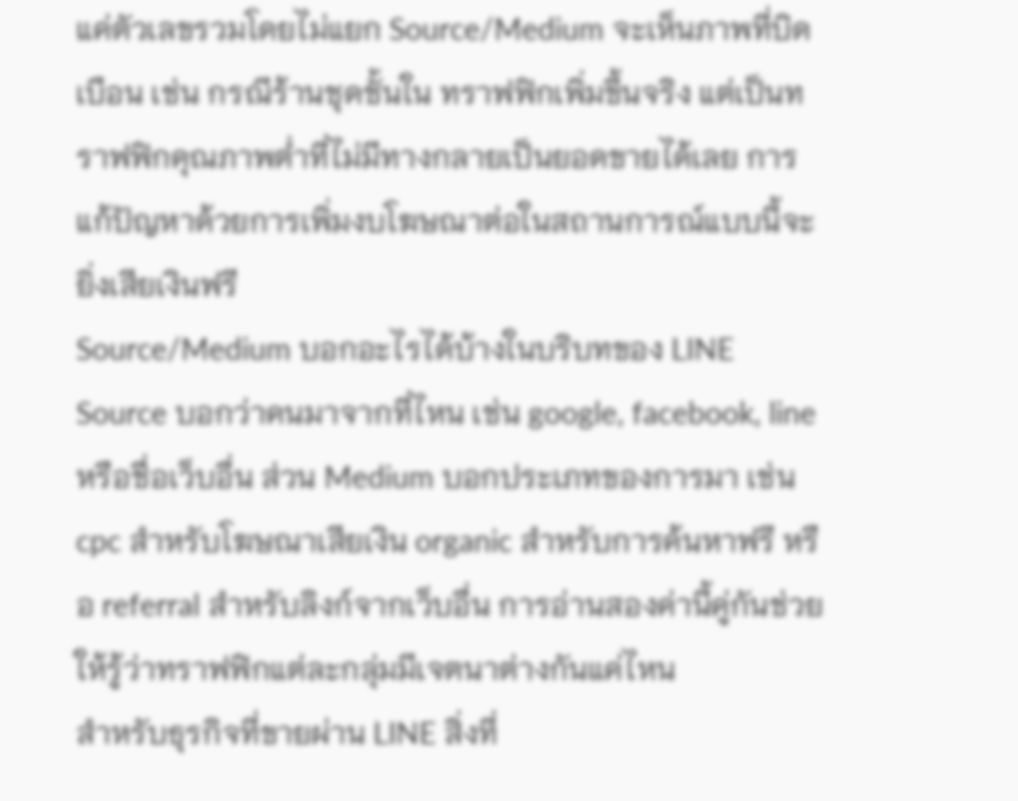แค่ตัวเลขรวมโดยไม่แยก Source/Medium จะเห็นภาพที่บิดเบือน เช่น กรณีร้านชุดชั้นใน ทราฟฟิกเพิ่มขึ้นจริง แต่เป็นทราฟฟิกคุณภาพต่ำที่ไม่มีทางกลายเป็นยอดขายได้เลย การแก้ปัญหาด้วยการเพิ่มงบโฆษณาต่อในสถานการณ์แบบนี้จะยิ่งเสียเงินฟรี
Source/Medium บอกอะไรได้บ้างในบริบทของ LINE
Source บอกว่าคนมาจากที่ไหน เช่น google, facebook, line หรือชื่อเว็บอื่น ส่วน Medium บอกประเภทของการมา เช่น cpc สำหรับโฆษณาเสียเงิน organic สำหรับการค้นหาฟรี หรือ referral สำหรับลิงก์จากเว็บอื่น การอ่านสองค่านี้คู่กันช่วยให้รู้ว่าทราฟฟิกแต่ละกลุ่มมีเจตนาต่างกันแค่ไหน
สำหรับธุรกิจที่ขายผ่าน LINE สิ่งที่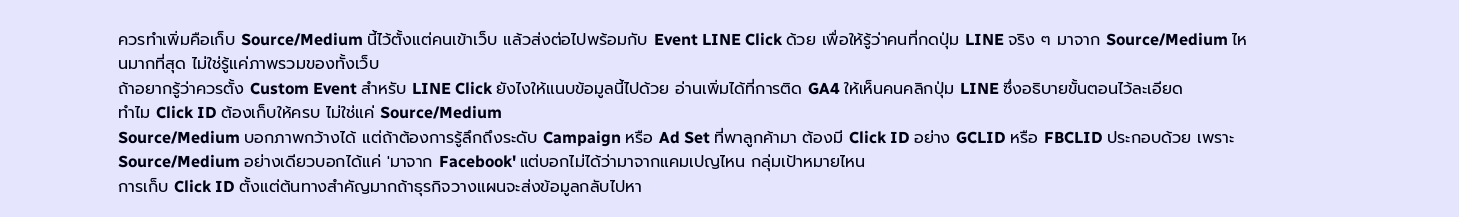ควรทำเพิ่มคือเก็บ Source/Medium นี้ไว้ตั้งแต่คนเข้าเว็บ แล้วส่งต่อไปพร้อมกับ Event LINE Click ด้วย เพื่อให้รู้ว่าคนที่กดปุ่ม LINE จริง ๆ มาจาก Source/Medium ไหนมากที่สุด ไม่ใช่รู้แค่ภาพรวมของทั้งเว็บ
ถ้าอยากรู้ว่าควรตั้ง Custom Event สำหรับ LINE Click ยังไงให้แนบข้อมูลนี้ไปด้วย อ่านเพิ่มได้ที่การติด GA4 ให้เห็นคนคลิกปุ่ม LINE ซึ่งอธิบายขั้นตอนไว้ละเอียด
ทำไม Click ID ต้องเก็บให้ครบ ไม่ใช่แค่ Source/Medium
Source/Medium บอกภาพกว้างได้ แต่ถ้าต้องการรู้ลึกถึงระดับ Campaign หรือ Ad Set ที่พาลูกค้ามา ต้องมี Click ID อย่าง GCLID หรือ FBCLID ประกอบด้วย เพราะ Source/Medium อย่างเดียวบอกได้แค่ 'มาจาก Facebook' แต่บอกไม่ได้ว่ามาจากแคมเปญไหน กลุ่มเป้าหมายไหน
การเก็บ Click ID ตั้งแต่ต้นทางสำคัญมากถ้าธุรกิจวางแผนจะส่งข้อมูลกลับไปหา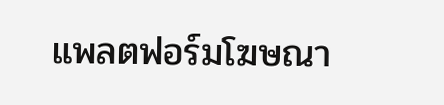แพลตฟอร์มโฆษณา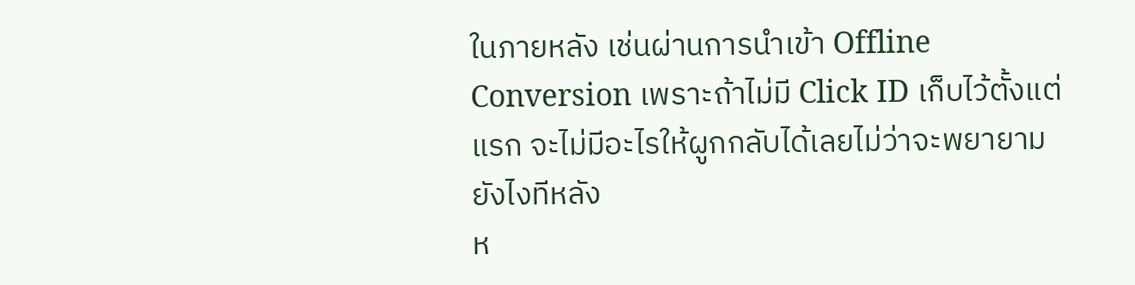ในภายหลัง เช่นผ่านการนำเข้า Offline Conversion เพราะถ้าไม่มี Click ID เก็บไว้ตั้งแต่แรก จะไม่มีอะไรให้ผูกกลับได้เลยไม่ว่าจะพยายามยังไงทีหลัง
ห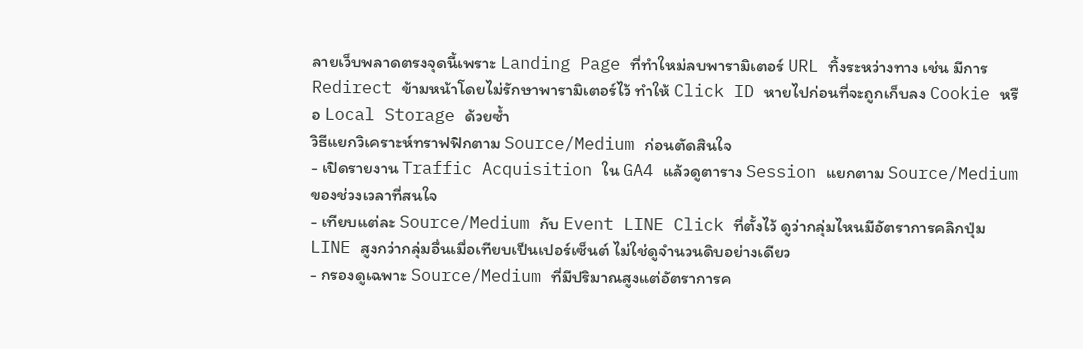ลายเว็บพลาดตรงจุดนี้เพราะ Landing Page ที่ทำใหม่ลบพารามิเตอร์ URL ทิ้งระหว่างทาง เช่น มีการ Redirect ข้ามหน้าโดยไม่รักษาพารามิเตอร์ไว้ ทำให้ Click ID หายไปก่อนที่จะถูกเก็บลง Cookie หรือ Local Storage ด้วยซ้ำ
วิธีแยกวิเคราะห์ทราฟฟิกตาม Source/Medium ก่อนตัดสินใจ
- เปิดรายงาน Traffic Acquisition ใน GA4 แล้วดูตาราง Session แยกตาม Source/Medium ของช่วงเวลาที่สนใจ
- เทียบแต่ละ Source/Medium กับ Event LINE Click ที่ตั้งไว้ ดูว่ากลุ่มไหนมีอัตราการคลิกปุ่ม LINE สูงกว่ากลุ่มอื่นเมื่อเทียบเป็นเปอร์เซ็นต์ ไม่ใช่ดูจำนวนดิบอย่างเดียว
- กรองดูเฉพาะ Source/Medium ที่มีปริมาณสูงแต่อัตราการค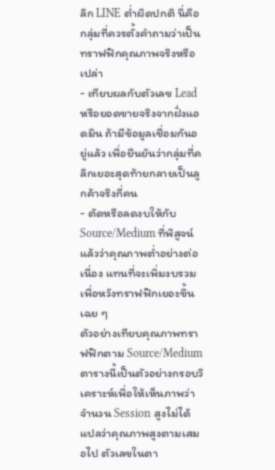ลิก LINE ต่ำผิดปกติ นี่คือกลุ่มที่ควรตั้งคำถามว่าเป็นทราฟฟิกคุณภาพจริงหรือเปล่า
- เทียบผลกับตัวเลข Lead หรือยอดขายจริงจากฝั่งแอดมิน ถ้ามีข้อมูลเชื่อมกันอยู่แล้ว เพื่อยืนยันว่ากลุ่มที่คลิกเยอะสุดท้ายกลายเป็นลูกค้าจริงกี่คน
- ตัดหรือลดงบให้กับ Source/Medium ที่พิสูจน์แล้วว่าคุณภาพต่ำอย่างต่อเนื่อง แทนที่จะเพิ่มงบรวมเพื่อหวังทราฟฟิกเยอะขึ้นเฉย ๆ
ตัวอย่างเทียบคุณภาพทราฟฟิกตาม Source/Medium
ตารางนี้เป็นตัวอย่างกรอบวิเคราะห์เพื่อให้เห็นภาพว่าจำนวน Session สูงไม่ได้แปลว่าคุณภาพสูงตามเสมอไป ตัวเลขในตา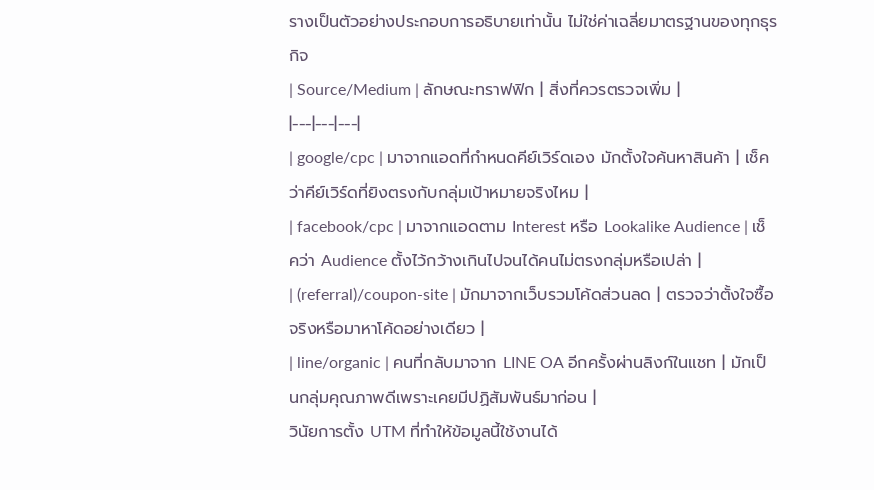รางเป็นตัวอย่างประกอบการอธิบายเท่านั้น ไม่ใช่ค่าเฉลี่ยมาตรฐานของทุกธุรกิจ
| Source/Medium | ลักษณะทราฟฟิก | สิ่งที่ควรตรวจเพิ่ม |
|---|---|---|
| google/cpc | มาจากแอดที่กำหนดคีย์เวิร์ดเอง มักตั้งใจค้นหาสินค้า | เช็คว่าคีย์เวิร์ดที่ยิงตรงกับกลุ่มเป้าหมายจริงไหม |
| facebook/cpc | มาจากแอดตาม Interest หรือ Lookalike Audience | เช็คว่า Audience ตั้งไว้กว้างเกินไปจนได้คนไม่ตรงกลุ่มหรือเปล่า |
| (referral)/coupon-site | มักมาจากเว็บรวมโค้ดส่วนลด | ตรวจว่าตั้งใจซื้อจริงหรือมาหาโค้ดอย่างเดียว |
| line/organic | คนที่กลับมาจาก LINE OA อีกครั้งผ่านลิงก์ในแชท | มักเป็นกลุ่มคุณภาพดีเพราะเคยมีปฏิสัมพันธ์มาก่อน |
วินัยการตั้ง UTM ที่ทำให้ข้อมูลนี้ใช้งานได้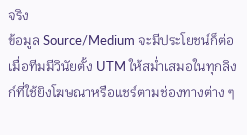จริง
ข้อมูล Source/Medium จะมีประโยชน์ก็ต่อเมื่อทีมมีวินัยตั้ง UTM ให้สม่ำเสมอในทุกลิงก์ที่ใช้ยิงโฆษณาหรือแชร์ตามช่องทางต่าง ๆ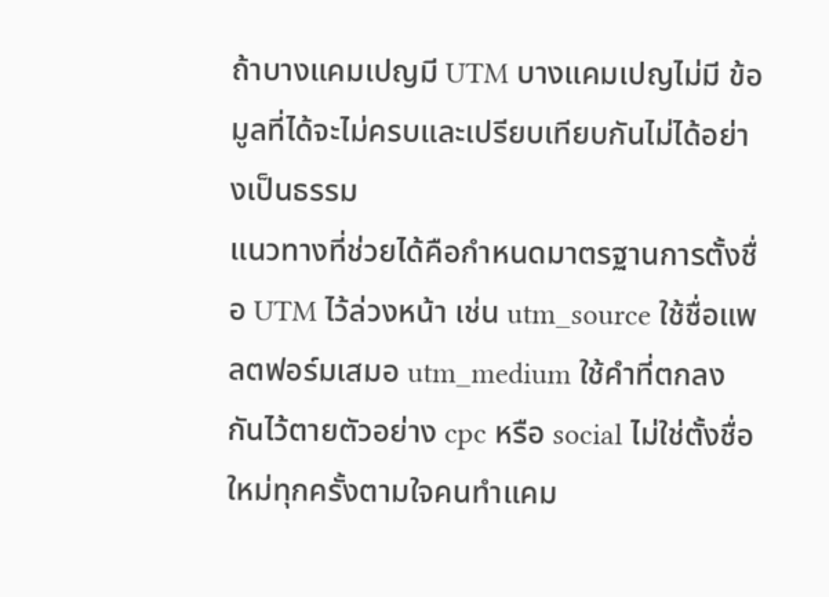ถ้าบางแคมเปญมี UTM บางแคมเปญไม่มี ข้อมูลที่ได้จะไม่ครบและเปรียบเทียบกันไม่ได้อย่างเป็นธรรม
แนวทางที่ช่วยได้คือกำหนดมาตรฐานการตั้งชื่อ UTM ไว้ล่วงหน้า เช่น utm_source ใช้ชื่อแพลตฟอร์มเสมอ utm_medium ใช้คำที่ตกลงกันไว้ตายตัวอย่าง cpc หรือ social ไม่ใช่ตั้งชื่อใหม่ทุกครั้งตามใจคนทำแคม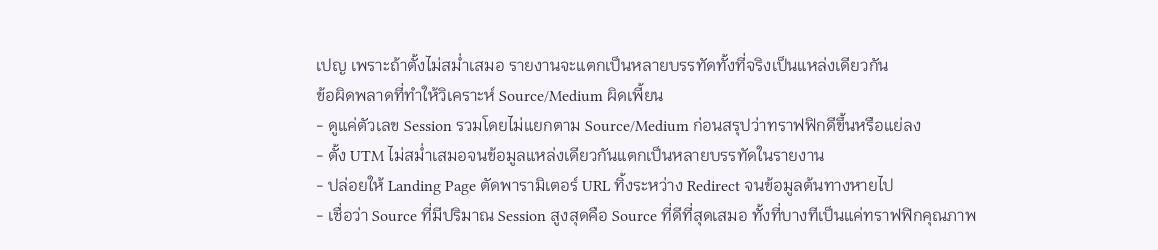เปญ เพราะถ้าตั้งไม่สม่ำเสมอ รายงานจะแตกเป็นหลายบรรทัดทั้งที่จริงเป็นแหล่งเดียวกัน
ข้อผิดพลาดที่ทำให้วิเคราะห์ Source/Medium ผิดเพี้ยน
- ดูแค่ตัวเลข Session รวมโดยไม่แยกตาม Source/Medium ก่อนสรุปว่าทราฟฟิกดีขึ้นหรือแย่ลง
- ตั้ง UTM ไม่สม่ำเสมอจนข้อมูลแหล่งเดียวกันแตกเป็นหลายบรรทัดในรายงาน
- ปล่อยให้ Landing Page ตัดพารามิเตอร์ URL ทิ้งระหว่าง Redirect จนข้อมูลต้นทางหายไป
- เชื่อว่า Source ที่มีปริมาณ Session สูงสุดคือ Source ที่ดีที่สุดเสมอ ทั้งที่บางทีเป็นแค่ทราฟฟิกคุณภาพ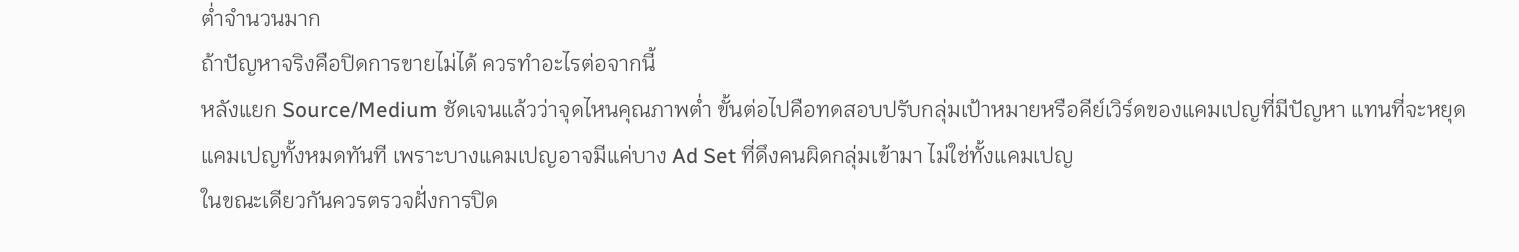ต่ำจำนวนมาก
ถ้าปัญหาจริงคือปิดการขายไม่ได้ ควรทำอะไรต่อจากนี้
หลังแยก Source/Medium ชัดเจนแล้วว่าจุดไหนคุณภาพต่ำ ขั้นต่อไปคือทดสอบปรับกลุ่มเป้าหมายหรือคีย์เวิร์ดของแคมเปญที่มีปัญหา แทนที่จะหยุดแคมเปญทั้งหมดทันที เพราะบางแคมเปญอาจมีแค่บาง Ad Set ที่ดึงคนผิดกลุ่มเข้ามา ไม่ใช่ทั้งแคมเปญ
ในขณะเดียวกันควรตรวจฝั่งการปิด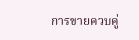การขายควบคู่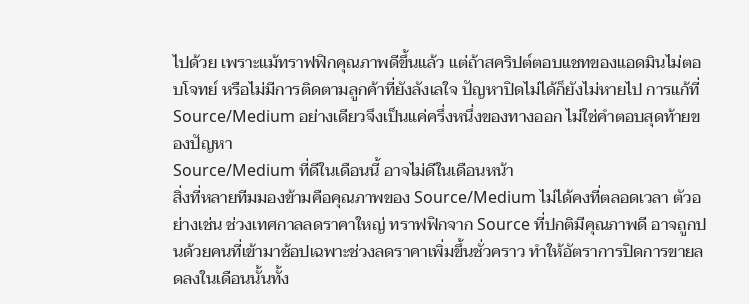ไปด้วย เพราะแม้ทราฟฟิกคุณภาพดีขึ้นแล้ว แต่ถ้าสคริปต์ตอบแชทของแอดมินไม่ตอบโจทย์ หรือไม่มีการติดตามลูกค้าที่ยังลังเลใจ ปัญหาปิดไม่ได้ก็ยังไม่หายไป การแก้ที่ Source/Medium อย่างเดียวจึงเป็นแค่ครึ่งหนึ่งของทางออก ไม่ใช่คำตอบสุดท้ายของปัญหา
Source/Medium ที่ดีในเดือนนี้ อาจไม่ดีในเดือนหน้า
สิ่งที่หลายทีมมองข้ามคือคุณภาพของ Source/Medium ไม่ได้คงที่ตลอดเวลา ตัวอย่างเช่น ช่วงเทศกาลลดราคาใหญ่ ทราฟฟิกจาก Source ที่ปกติมีคุณภาพดี อาจถูกปนด้วยคนที่เข้ามาช้อปเฉพาะช่วงลดราคาเพิ่มขึ้นชั่วคราว ทำให้อัตราการปิดการขายลดลงในเดือนนั้นทั้ง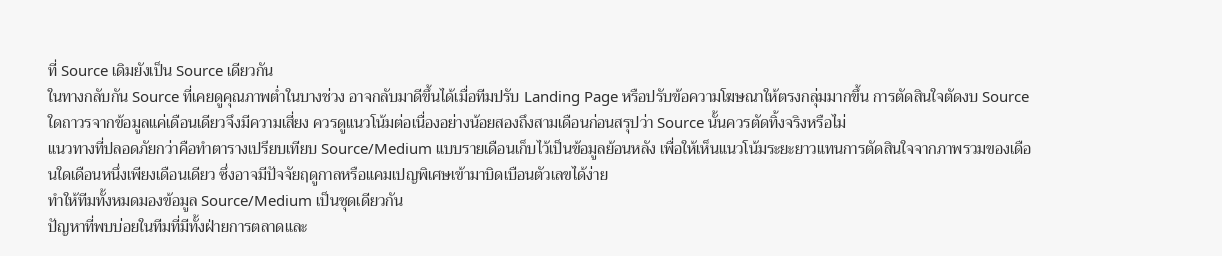ที่ Source เดิมยังเป็น Source เดียวกัน
ในทางกลับกัน Source ที่เคยดูคุณภาพต่ำในบางช่วง อาจกลับมาดีขึ้นได้เมื่อทีมปรับ Landing Page หรือปรับข้อความโฆษณาให้ตรงกลุ่มมากขึ้น การตัดสินใจตัดงบ Source ใดถาวรจากข้อมูลแค่เดือนเดียวจึงมีความเสี่ยง ควรดูแนวโน้มต่อเนื่องอย่างน้อยสองถึงสามเดือนก่อนสรุปว่า Source นั้นควรตัดทิ้งจริงหรือไม่
แนวทางที่ปลอดภัยกว่าคือทำตารางเปรียบเทียบ Source/Medium แบบรายเดือนเก็บไว้เป็นข้อมูลย้อนหลัง เพื่อให้เห็นแนวโน้มระยะยาวแทนการตัดสินใจจากภาพรวมของเดือนใดเดือนหนึ่งเพียงเดือนเดียว ซึ่งอาจมีปัจจัยฤดูกาลหรือแคมเปญพิเศษเข้ามาบิดเบือนตัวเลขได้ง่าย
ทำให้ทีมทั้งหมดมองข้อมูล Source/Medium เป็นชุดเดียวกัน
ปัญหาที่พบบ่อยในทีมที่มีทั้งฝ่ายการตลาดและ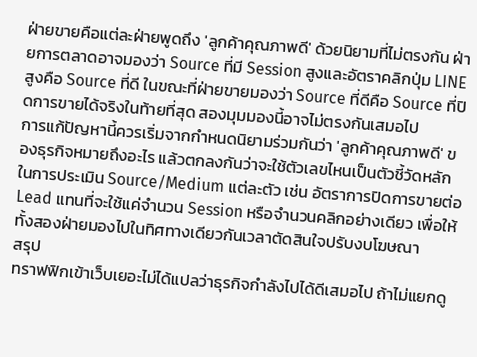ฝ่ายขายคือแต่ละฝ่ายพูดถึง 'ลูกค้าคุณภาพดี' ด้วยนิยามที่ไม่ตรงกัน ฝ่ายการตลาดอาจมองว่า Source ที่มี Session สูงและอัตราคลิกปุ่ม LINE สูงคือ Source ที่ดี ในขณะที่ฝ่ายขายมองว่า Source ที่ดีคือ Source ที่ปิดการขายได้จริงในท้ายที่สุด สองมุมมองนี้อาจไม่ตรงกันเสมอไป
การแก้ปัญหานี้ควรเริ่มจากกำหนดนิยามร่วมกันว่า 'ลูกค้าคุณภาพดี' ของธุรกิจหมายถึงอะไร แล้วตกลงกันว่าจะใช้ตัวเลขไหนเป็นตัวชี้วัดหลักในการประเมิน Source/Medium แต่ละตัว เช่น อัตราการปิดการขายต่อ Lead แทนที่จะใช้แค่จำนวน Session หรือจำนวนคลิกอย่างเดียว เพื่อให้ทั้งสองฝ่ายมองไปในทิศทางเดียวกันเวลาตัดสินใจปรับงบโฆษณา
สรุป
ทราฟฟิกเข้าเว็บเยอะไม่ได้แปลว่าธุรกิจกำลังไปได้ดีเสมอไป ถ้าไม่แยกดู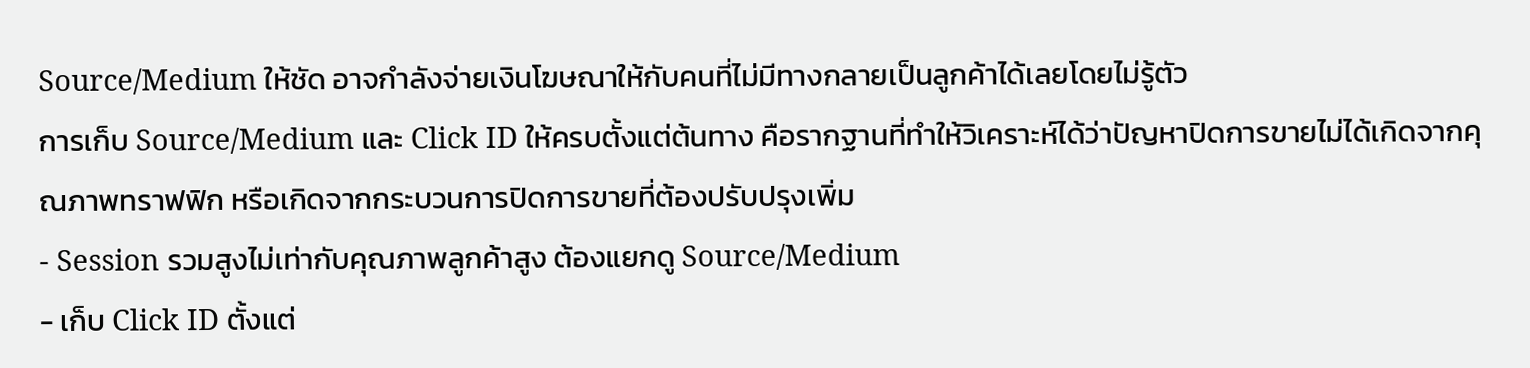Source/Medium ให้ชัด อาจกำลังจ่ายเงินโฆษณาให้กับคนที่ไม่มีทางกลายเป็นลูกค้าได้เลยโดยไม่รู้ตัว
การเก็บ Source/Medium และ Click ID ให้ครบตั้งแต่ต้นทาง คือรากฐานที่ทำให้วิเคราะห์ได้ว่าปัญหาปิดการขายไม่ได้เกิดจากคุณภาพทราฟฟิก หรือเกิดจากกระบวนการปิดการขายที่ต้องปรับปรุงเพิ่ม
- Session รวมสูงไม่เท่ากับคุณภาพลูกค้าสูง ต้องแยกดู Source/Medium
- เก็บ Click ID ตั้งแต่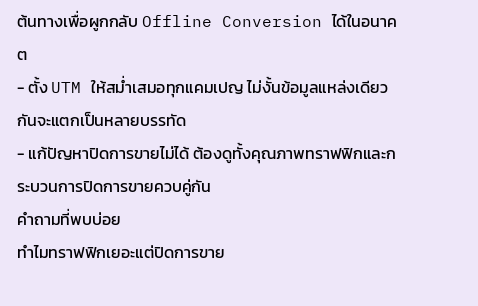ต้นทางเพื่อผูกกลับ Offline Conversion ได้ในอนาคต
- ตั้ง UTM ให้สม่ำเสมอทุกแคมเปญ ไม่งั้นข้อมูลแหล่งเดียวกันจะแตกเป็นหลายบรรทัด
- แก้ปัญหาปิดการขายไม่ได้ ต้องดูทั้งคุณภาพทราฟฟิกและกระบวนการปิดการขายควบคู่กัน
คำถามที่พบบ่อย
ทำไมทราฟฟิกเยอะแต่ปิดการขาย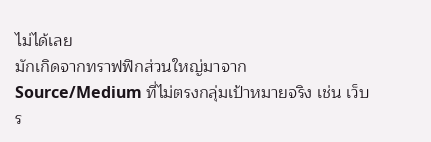ไม่ได้เลย
มักเกิดจากทราฟฟิกส่วนใหญ่มาจาก Source/Medium ที่ไม่ตรงกลุ่มเป้าหมายจริง เช่น เว็บร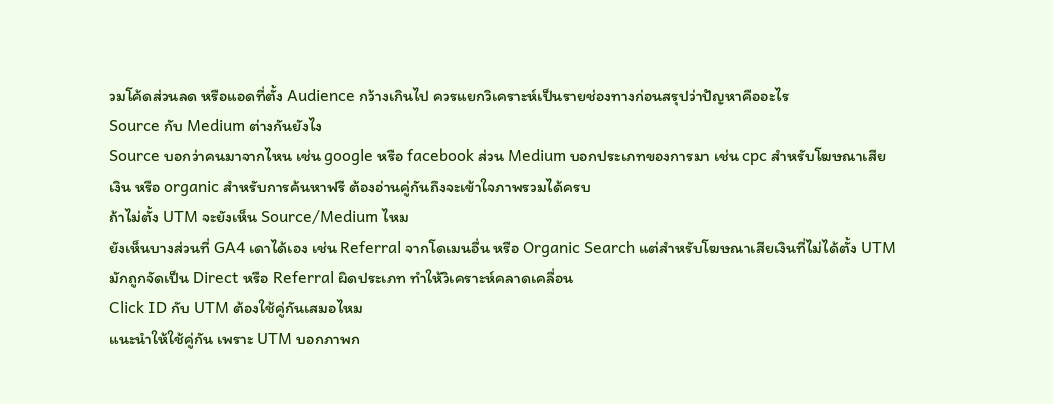วมโค้ดส่วนลด หรือแอดที่ตั้ง Audience กว้างเกินไป ควรแยกวิเคราะห์เป็นรายช่องทางก่อนสรุปว่าปัญหาคืออะไร
Source กับ Medium ต่างกันยังไง
Source บอกว่าคนมาจากไหน เช่น google หรือ facebook ส่วน Medium บอกประเภทของการมา เช่น cpc สำหรับโฆษณาเสียเงิน หรือ organic สำหรับการค้นหาฟรี ต้องอ่านคู่กันถึงจะเข้าใจภาพรวมได้ครบ
ถ้าไม่ตั้ง UTM จะยังเห็น Source/Medium ไหม
ยังเห็นบางส่วนที่ GA4 เดาได้เอง เช่น Referral จากโดเมนอื่น หรือ Organic Search แต่สำหรับโฆษณาเสียเงินที่ไม่ได้ตั้ง UTM มักถูกจัดเป็น Direct หรือ Referral ผิดประเภท ทำให้วิเคราะห์คลาดเคลื่อน
Click ID กับ UTM ต้องใช้คู่กันเสมอไหม
แนะนำให้ใช้คู่กัน เพราะ UTM บอกภาพก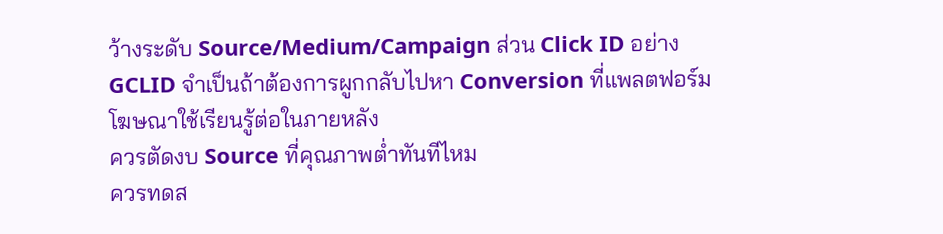ว้างระดับ Source/Medium/Campaign ส่วน Click ID อย่าง GCLID จำเป็นถ้าต้องการผูกกลับไปหา Conversion ที่แพลตฟอร์มโฆษณาใช้เรียนรู้ต่อในภายหลัง
ควรตัดงบ Source ที่คุณภาพต่ำทันทีไหม
ควรทดส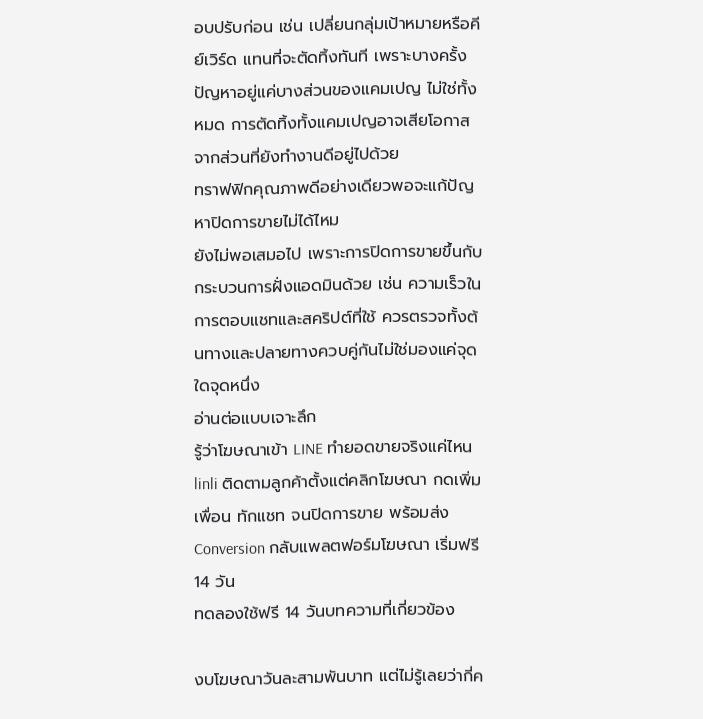อบปรับก่อน เช่น เปลี่ยนกลุ่มเป้าหมายหรือคีย์เวิร์ด แทนที่จะตัดทิ้งทันที เพราะบางครั้งปัญหาอยู่แค่บางส่วนของแคมเปญ ไม่ใช่ทั้งหมด การตัดทิ้งทั้งแคมเปญอาจเสียโอกาสจากส่วนที่ยังทำงานดีอยู่ไปด้วย
ทราฟฟิกคุณภาพดีอย่างเดียวพอจะแก้ปัญหาปิดการขายไม่ได้ไหม
ยังไม่พอเสมอไป เพราะการปิดการขายขึ้นกับกระบวนการฝั่งแอดมินด้วย เช่น ความเร็วในการตอบแชทและสคริปต์ที่ใช้ ควรตรวจทั้งต้นทางและปลายทางควบคู่กันไม่ใช่มองแค่จุดใดจุดหนึ่ง
อ่านต่อแบบเจาะลึก
รู้ว่าโฆษณาเข้า LINE ทำยอดขายจริงแค่ไหน
linli ติดตามลูกค้าตั้งแต่คลิกโฆษณา กดเพิ่มเพื่อน ทักแชท จนปิดการขาย พร้อมส่ง Conversion กลับแพลตฟอร์มโฆษณา เริ่มฟรี 14 วัน
ทดลองใช้ฟรี 14 วันบทความที่เกี่ยวข้อง

งบโฆษณาวันละสามพันบาท แต่ไม่รู้เลยว่ากี่ค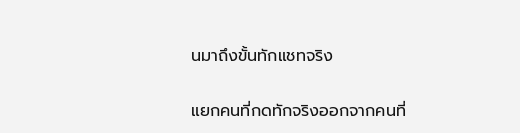นมาถึงขั้นทักแชทจริง

แยกคนที่กดทักจริงออกจากคนที่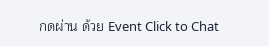กดผ่าน ด้วย Event Click to Chat